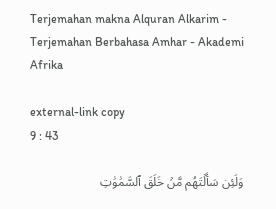Terjemahan makna Alquran Alkarim - Terjemahan Berbahasa Amhar - Akademi Afrika

external-link copy
9 : 43

وَلَئِن سَأَلۡتَهُم مَّنۡ خَلَقَ ٱلسَّمَٰوَٰتِ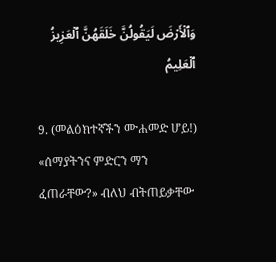وَٱلۡأَرۡضَ لَيَقُولُنَّ خَلَقَهُنَّ ٱلۡعَزِيزُ ٱلۡعَلِيمُ

9. (መልዕክተኛችን ሙሐመድ ሆይ!) «ሰማያትንና ምድርን ማን ፈጠራቸው?» ብለህ ብትጠይቃቸው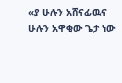«ያ ሁሉን አሸናፊዉና ሁሉን አዋቂው ጌታ ነው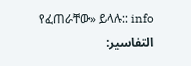የፈጠራቸው» ይላሉ:: info
التفاسير: